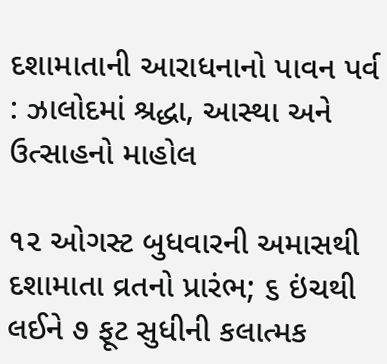દશામાતાની આરાધનાનો પાવન પર્વ : ઝાલોદમાં શ્રદ્ધા, આસ્થા અને ઉત્સાહનો માહોલ

૧૨ ઓગસ્ટ બુધવારની અમાસથી દશામાતા વ્રતનો પ્રારંભ; ૬ ઇંચથી લઈને ૭ ફૂટ સુધીની કલાત્મક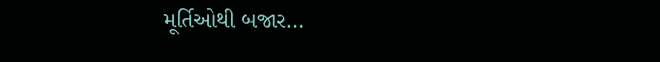મૂર્તિઓથી બજાર…